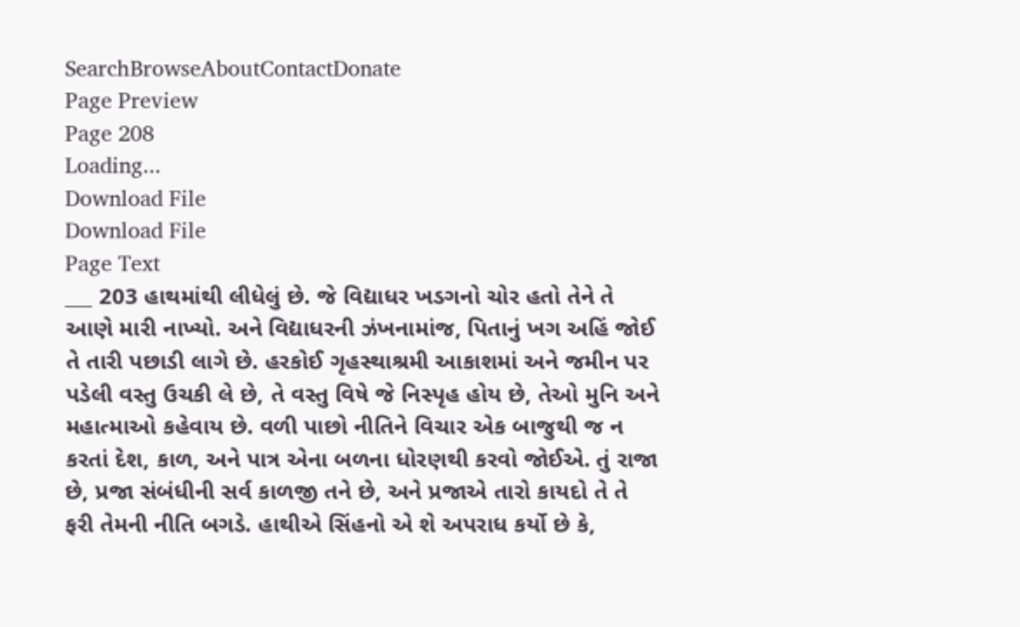SearchBrowseAboutContactDonate
Page Preview
Page 208
Loading...
Download File
Download File
Page Text
___ 203 હાથમાંથી લીધેલું છે. જે વિદ્યાધર ખડગનો ચોર હતો તેને તે આણે મારી નાખ્યો. અને વિદ્યાધરની ઝંખનામાંજ, પિતાનું ખગ અહિં જોઈ તે તારી પછાડી લાગે છે. હરકોઈ ગૃહસ્થાશ્રમી આકાશમાં અને જમીન પર પડેલી વસ્તુ ઉચકી લે છે, તે વસ્તુ વિષે જે નિસ્પૃહ હોય છે, તેઓ મુનિ અને મહાત્માઓ કહેવાય છે. વળી પાછો નીતિને વિચાર એક બાજુથી જ ન કરતાં દેશ, કાળ, અને પાત્ર એના બળના ધોરણથી કરવો જોઈએ. તું રાજા છે, પ્રજા સંબંધીની સર્વ કાળજી તને છે, અને પ્રજાએ તારો કાયદો તે તે ફરી તેમની નીતિ બગડે. હાથીએ સિંહનો એ શે અપરાધ કર્યો છે કે,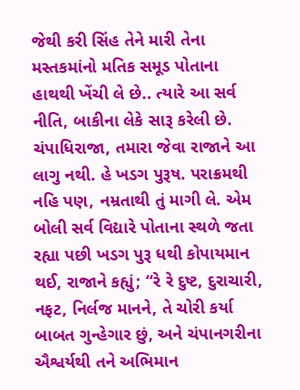જેથી કરી સિંહ તેને મારી તેના મસ્તકમાંનો મતિક સમૂડ પોતાના હાથથી ખેંચી લે છે.. ત્યારે આ સર્વ નીતિ, બાકીના લેકે સારૂ કરેલી છે. ચંપાધિરાજા, તમારા જેવા રાજાને આ લાગુ નથી. હે ખડગ પુરૂષ. પરાક્રમથી નહિ પણ, નમ્રતાથી તું માગી લે. એમ બોલી સર્વ વિદ્યારે પોતાના સ્થળે જતા રહ્યા પછી ખડગ પુરૂ ધથી કોપાયમાન થઈ, રાજાને કહ્યું; “રે રે દુષ્ટ, દુરાચારી, નફટ, નિર્લજ માનને, તે ચોરી કર્યા બાબત ગુન્હેગાર છું, અને ચંપાનગરીના ઐશ્વર્યથી તને અભિમાન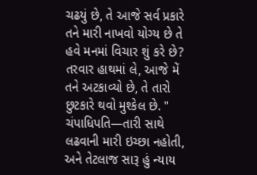ચઢયું છે, તે આજે સર્વ પ્રકારે તને મારી નાખવો યોગ્ય છે તે હવે મનમાં વિચાર શું કરે છે? તરવાર હાથમાં લે, આજે મેં તને અટકાવ્યો છે, તે તારો છુટકારે થવો મુશ્કેલ છે. " ચંપાધિપતિ—તારી સાથે લઢવાની મારી ઇચ્છા નહોતી, અને તેટલાજ સારૂ હું ન્યાય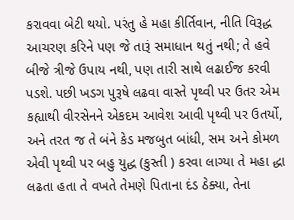કરાવવા બેટી થયો. પરંતુ હે મહા કીર્તિવાન, નીતિ વિરૂદ્ધ આચરણ કરિને પણ જે તારૂં સમાધાન થતું નથી; તે હવે બીજે ત્રીજે ઉપાય નથી, પણ તારી સાથે લઢાઈજ કરવી પડશે. પછી ખડગ પુરૂષે લઢવા વાસ્તે પૃથ્વી પર ઉતર એમ કહ્યાથી વીરસેનને એકદમ આવેશ આવી પૃથ્વી પર ઉતર્યો, અને તરત જ તે બંને કેડ મજબુત બાંધી, સમ અને કોમળ એવી પૃથ્વી પર બહુ યુદ્ધ (કુસ્તી ) કરવા લાગ્યા તે મહા દ્ધા લઢતા હતા તે વખતે તેમણે પિતાના દંડ ઠેક્યા, તેના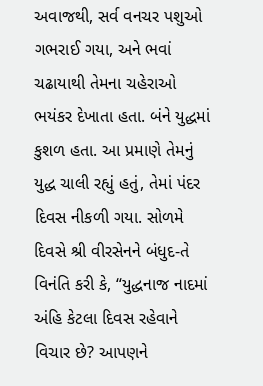અવાજથી, સર્વ વનચર પશુઓ ગભરાઈ ગયા, અને ભવાં ચઢાયાથી તેમના ચહેરાઓ ભયંકર દેખાતા હતા. બંને યુદ્ધમાં કુશળ હતા. આ પ્રમાણે તેમનું યુદ્ધ ચાલી રહ્યું હતું, તેમાં પંદર દિવસ નીકળી ગયા. સોળમે દિવસે શ્રી વીરસેનને બંધુદ-તે વિનંતિ કરી કે, “યુદ્ધનાજ નાદમાં અંહિ કેટલા દિવસ રહેવાને વિચાર છે? આપણને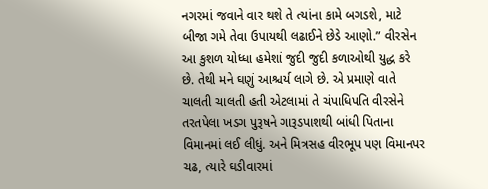નગરમાં જવાને વાર થશે તે ત્યાંના કામે બગડશે, માટે બીજા ગમે તેવા ઉપાયથી લઢાઈને છેડે આણો.” વીરસેન આ કુશળ યોધ્ધા હમેશાં જુદી જુદી કળાઓથી યુદ્ધ કરે છે. તેથી મને ઘણું આશ્ચર્ય લાગે છે. એ પ્રમાણે વાતે ચાલતી ચાલતી હતી એટલામાં તે ચંપાધિપતિ વીરસેને તરતપેલા ખડગ પુરૂષને ગારૂડપાશથી બાંધી પિતાના વિમાનમાં લઈ લીધું. અને મિત્રસહ વીરભૂપ પણ વિમાનપર ચઢ, ત્યારે ઘડીવારમાં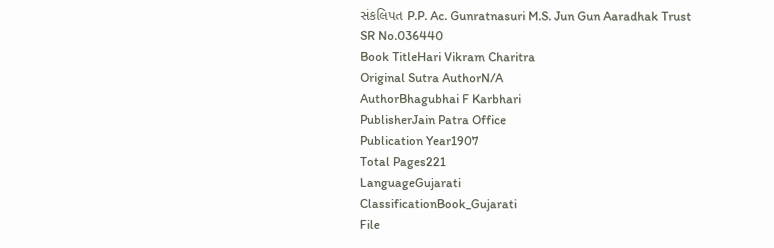સંકલિપત P.P. Ac. Gunratnasuri M.S. Jun Gun Aaradhak Trust
SR No.036440
Book TitleHari Vikram Charitra
Original Sutra AuthorN/A
AuthorBhagubhai F Karbhari
PublisherJain Patra Office
Publication Year1907
Total Pages221
LanguageGujarati
ClassificationBook_Gujarati
File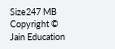Size247 MB
Copyright © Jain Education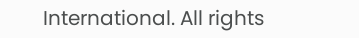International. All rights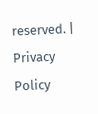reserved. | Privacy Policy